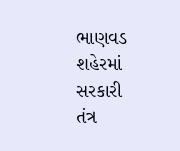ભાણવડ શહેરમાં સરકારી તંત્ર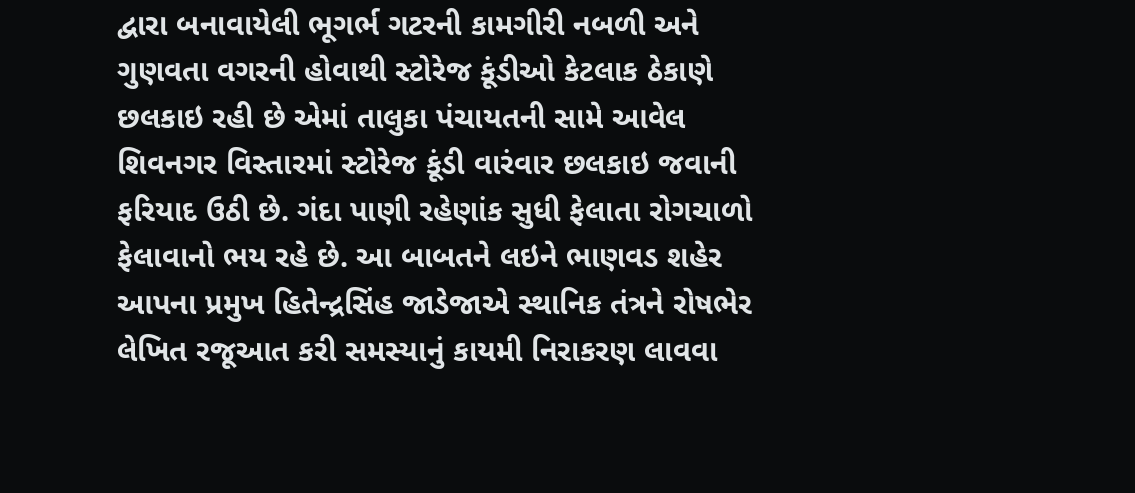દ્વારા બનાવાયેલી ભૂગર્ભ ગટરની કામગીરી નબળી અને ગુણવતા વગરની હોવાથી સ્ટોરેજ કૂંડીઓ કેટલાક ઠેકાણે છલકાઇ રહી છે એમાં તાલુકા પંચાયતની સામે આવેલ શિવનગર વિસ્તારમાં સ્ટોરેજ કૂંડી વારંવાર છલકાઇ જવાની ફરિયાદ ઉઠી છે. ગંદા પાણી રહેણાંક સુધી ફેલાતા રોગચાળો ફેલાવાનો ભય રહે છે. આ બાબતને લઇને ભાણવડ શહેર આપના પ્રમુખ હિતેન્દ્રસિંહ જાડેજાએ સ્થાનિક તંત્રને રોષભેર લેખિત રજૂઆત કરી સમસ્યાનું કાયમી નિરાકરણ લાવવા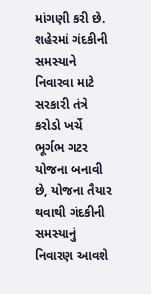માંગણી કરી છે.
શહેરમાં ગંદકીની સમસ્યાને નિવારવા માટે સરકારી તંત્રે કરોડો ખર્ચે ભૂર્ગભ ગટર યોજના બનાવી છે, યોજના તૈયાર થવાથી ગંદકીની સમસ્યાનું નિવારણ આવશે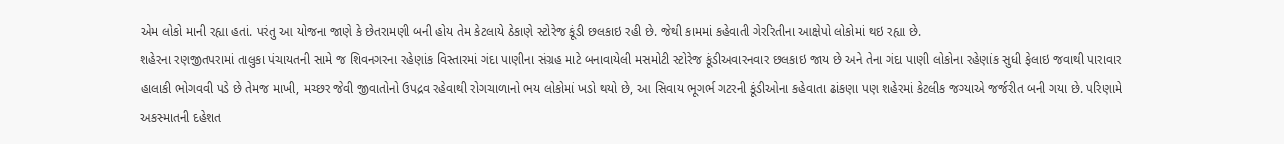એમ લોકો માની રહ્યા હતાં. પરંતુ આ યોજના જાણે કે છેતરામણી બની હોય તેમ કેટલાયે ઠેકાણે સ્ટોરેજ કૂંડી છલકાઇ રહી છે. જેથી કામમાં કહેવાતી ગેરરિતીના આક્ષેપો લોકોમાં થઇ રહ્યા છે.
શહેરના રણજીતપરામાં તાલુકા પંચાયતની સામે જ શિવનગરના રહેણાંક વિસ્તારમાં ગંદા પાણીના સંગ્રહ માટે બનાવાયેલી મસમોટી સ્ટોરેજ કૂંડીઅવારનવાર છલકાઇ જાય છે અને તેના ગંદા પાણી લોકોના રહેણાંક સુધી ફેલાઇ જવાથી પારાવાર હાલાકી ભોગવવી પડે છે તેમજ માખી, મચ્છર જેવી જીવાતોનો ઉપદ્રવ રહેવાથી રોગચાળાનો ભય લોકોમાં ખડો થયો છે, આ સિવાય ભૂગર્ભ ગટરની કૂંડીઓના કહેવાતા ઢાંકણા પણ શહેરમાં કેટલીક જગ્યાએ જર્જરીત બની ગયા છે. પરિણામે અકસ્માતની દહેશત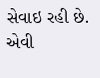સેવાઇ રહી છે. એવી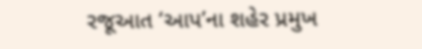રજૂઆત ‘આપ’ના શહેર પ્રમુખ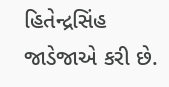હિતેન્દ્રસિંહ જાડેજાએ કરી છે.